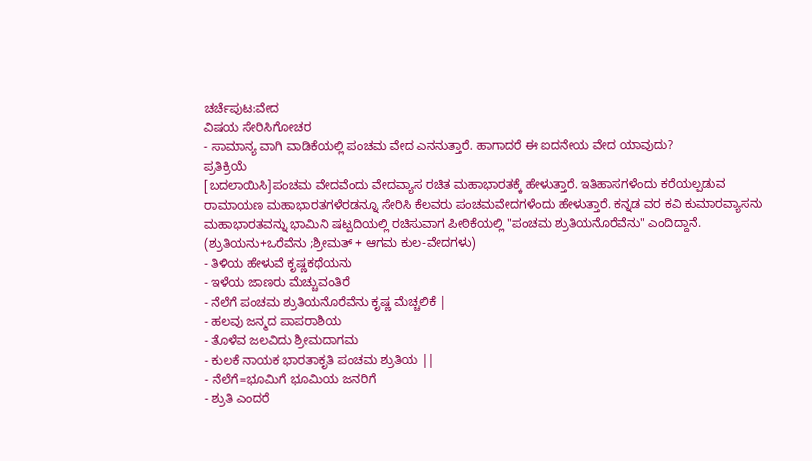ಚರ್ಚೆಪುಟ:ವೇದ
ವಿಷಯ ಸೇರಿಸಿಗೋಚರ
- ಸಾಮಾನ್ಯ ವಾಗಿ ವಾಡಿಕೆಯಲ್ಲಿ ಪಂಚಮ ವೇದ ಎನನುತ್ತಾರೆ. ಹಾಗಾದರೆ ಈ ಐದನೇಯ ವೇದ ಯಾವುದು?
ಪ್ರತಿಕ್ರಿಯೆ
[ಬದಲಾಯಿಸಿ]ಪಂಚಮ ವೇದವೆಂದು ವೇದವ್ಯಾಸ ರಚಿತ ಮಹಾಭಾರತಕ್ಕೆ ಹೇಳುತ್ತಾರೆ. ಇತಿಹಾಸಗಳೆಂದು ಕರೆಯಲ್ಪಡುವ ರಾಮಾಯಣ ಮಹಾಭಾರತಗಳೆರಡನ್ನೂ ಸೇರಿಸಿ ಕೆಲವರು ಪಂಚಮವೇದಗಳೆಂದು ಹೇಳುತ್ತಾರೆ. ಕನ್ನಡ ವರ ಕವಿ ಕುಮಾರವ್ಯಾಸನು ಮಹಾಭಾರತವನ್ನು ಭಾಮಿನಿ ಷಟ್ಪದಿಯಲ್ಲಿ ರಚಿಸುವಾಗ ಪೀಠಿಕೆಯಲ್ಲಿ "ಪಂಚಮ ಶ್ರುತಿಯನೊರೆವೆನು" ಎಂದಿದ್ದಾನೆ. (ಶ್ರುತಿಯನು+ಒರೆವೆನು ;ಶ್ರೀಮತ್ + ಆಗಮ ಕುಲ-ವೇದಗಳು)
- ತಿಳಿಯ ಹೇಳುವೆ ಕೃಷ್ಣಕಥೆಯನು
- ಇಳೆಯ ಜಾಣರು ಮೆಚ್ಚುವಂತಿರೆ
- ನೆಲೆಗೆ ಪಂಚಮ ಶ್ರುತಿಯನೊರೆವೆನು ಕೃಷ್ಣ ಮೆಚ್ಚಲಿಕೆ |
- ಹಲವು ಜನ್ಮದ ಪಾಪರಾಶಿಯ
- ತೊಳೆವ ಜಲವಿದು ಶ್ರೀಮದಾಗಮ
- ಕುಲಕೆ ನಾಯಕ ಭಾರತಾಕೃತಿ ಪಂಚಮ ಶ್ರುತಿಯ ||
- ನೆಲೆಗೆ=ಭೂಮಿಗೆ ಭೂಮಿಯ ಜನರಿಗೆ
- ಶ್ರುತಿ ಎಂದರೆ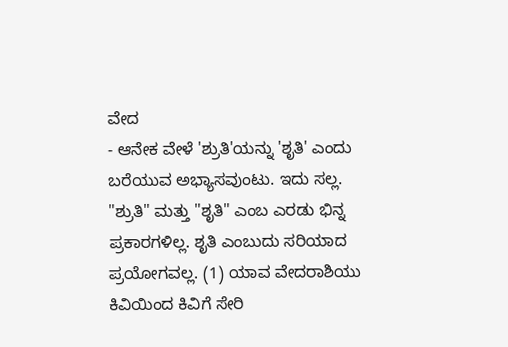ವೇದ
- ಆನೇಕ ವೇಳೆ 'ಶ್ರುತಿ'ಯನ್ನು 'ಶೃತಿ' ಎಂದು ಬರೆಯುವ ಅಭ್ಯಾಸವುಂಟು. ಇದು ಸಲ್ಲ. "ಶ್ರುತಿ" ಮತ್ತು "ಶೃತಿ" ಎಂಬ ಎರಡು ಭಿನ್ನ ಪ್ರಕಾರಗಳಿಲ್ಲ. ಶೃತಿ ಎಂಬುದು ಸರಿಯಾದ ಪ್ರಯೋಗವಲ್ಲ. (1) ಯಾವ ವೇದರಾಶಿಯು ಕಿವಿಯಿಂದ ಕಿವಿಗೆ ಸೇರಿ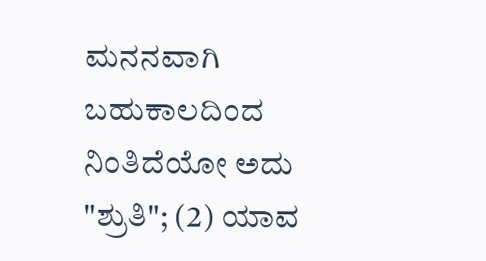ಮನನವಾಗಿ ಬಹುಕಾಲದಿಂದ ನಿಂತಿದೆಯೋ ಅದು "ಶ್ರುತಿ"; (2) ಯಾವ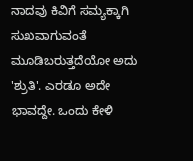ನಾದವು ಕಿವಿಗೆ ಸಮ್ಯಕ್ಕಾಗಿ ಸುಖವಾಗುವಂತೆ ಮೂಡಿಬರುತ್ತದೆಯೋ ಅದು 'ಶ್ರುತಿ'. ಎರಡೂ ಅದೇ ಭಾವದ್ದೇ. ಒಂದು ಕೇಳಿ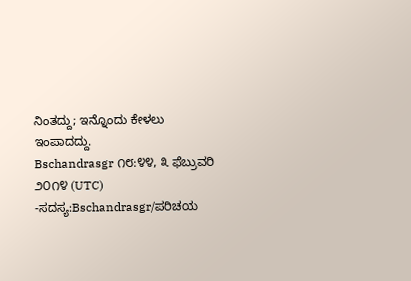ನಿಂತದ್ದು; ಇನ್ನೊಂದು ಕೇಳಲು ಇಂಪಾದದ್ದು.
Bschandrasgr ೧೮:೪೪, ೩ ಫೆಬ್ರುವರಿ ೨೦೧೪ (UTC) -ಸದಸ್ಯ:Bschandrasgr/ಪರಿಚಯ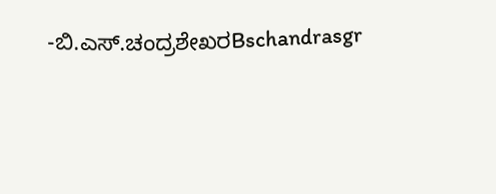-ಬಿ.ಎಸ್.ಚಂದ್ರಶೇಖರBschandrasgr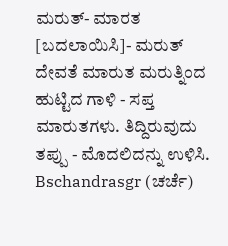ಮರುತ್- ಮಾರತ
[ಬದಲಾಯಿಸಿ]- ಮರುತ್ ದೇವತೆ ಮಾರುತ ಮರುತ್ನಿಂದ ಹುಟ್ಟಿದ ಗಾಳಿ - ಸಪ್ತ ಮಾರುತಗಳು. ತಿದ್ದಿರುವುದು ತಪ್ಪು - ಮೊದಲಿದನ್ನು ಉಳಿಸಿ. Bschandrasgr (ಚರ್ಚೆ)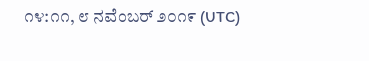೧೪:೧೧, ೮ ನವೆಂಬರ್ ೨೦೧೯ (UTC)